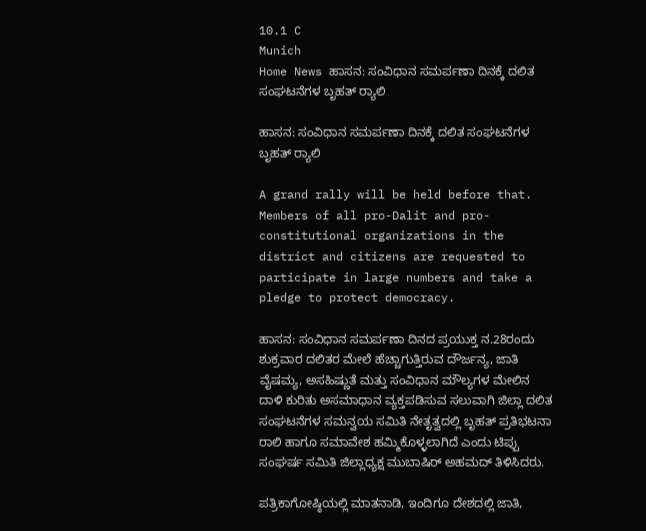10.1 C
Munich
Home News ಹಾಸನ: ಸಂವಿಧಾನ ಸಮರ್ಪಣಾ ದಿನಕ್ಕೆ ದಲಿತ ಸಂಘಟನೆಗಳ ಬೃಹತ್ ರ‍್ಯಾಲಿ

ಹಾಸನ: ಸಂವಿಧಾನ ಸಮರ್ಪಣಾ ದಿನಕ್ಕೆ ದಲಿತ ಸಂಘಟನೆಗಳ ಬೃಹತ್ ರ‍್ಯಾಲಿ

A grand rally will be held before that. Members of all pro-Dalit and pro-constitutional organizations in the district and citizens are requested to participate in large numbers and take a pledge to protect democracy.

ಹಾಸನ: ಸಂವಿಧಾನ ಸಮರ್ಪಣಾ ದಿನದ ಪ್ರಯುಕ್ತ ನ.28ರಂದು ಶುಕ್ರವಾರ ದಲಿತರ ಮೇಲೆ ಹೆಚ್ಚಾಗುತ್ತಿರುವ ದೌರ್ಜನ್ಯ, ಜಾತಿ ವೈಷಮ್ಯ, ಅಸಹಿಷ್ಣುತೆ ಮತ್ತು ಸಂವಿಧಾನ ಮೌಲ್ಯಗಳ ಮೇಲಿನ ದಾಳಿ ಕುರಿತು ಅಸಮಾಧಾನ ವ್ಯಕ್ತಪಡಿಸುವ ಸಲುವಾಗಿ ಜಿಲ್ಲಾ ದಲಿತ ಸಂಘಟನೆಗಳ ಸಮನ್ವಯ ಸಮಿತಿ ನೇತೃತ್ವದಲ್ಲಿ ಬೃಹತ್ ಪ್ರತಿಭಟನಾ ರಾಲಿ ಹಾಗೂ ಸಮಾವೇಶ ಹಮ್ಮಿಕೊಳ್ಳಲಾಗಿದೆ ಎಂದು ಟಿಪ್ಪು ಸಂಘರ್ಷ ಸಮಿತಿ ಜಿಲ್ಲಾಧ್ಯಕ್ಷ ಮುಬಾಷಿರ್ ಅಹಮದ್ ತಿಳಿಸಿದರು.

ಪತ್ರಿಕಾಗೋಷ್ಠಿಯಲ್ಲಿ ಮಾತನಾಡಿ, ಇಂದಿಗೂ ದೇಶದಲ್ಲಿ ಜಾತಿ,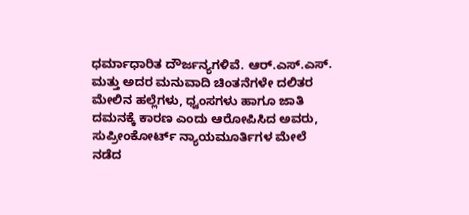ಧರ್ಮಾಧಾರಿತ ದೌರ್ಜನ್ಯಗಳಿವೆ. ಆರ್.ಎಸ್.ಎಸ್. ಮತ್ತು ಅದರ ಮನುವಾದಿ ಚಿಂತನೆಗಳೇ ದಲಿತರ ಮೇಲಿನ ಹಲ್ಲೆಗಳು, ಧ್ವಂಸಗಳು ಹಾಗೂ ಜಾತಿ ದಮನಕ್ಕೆ ಕಾರಣ ಎಂದು ಆರೋಪಿಸಿದ ಅವರು, ಸುಪ್ರೀಂಕೋರ್ಟ್ ನ್ಯಾಯಮೂರ್ತಿಗಳ ಮೇಲೆ ನಡೆದ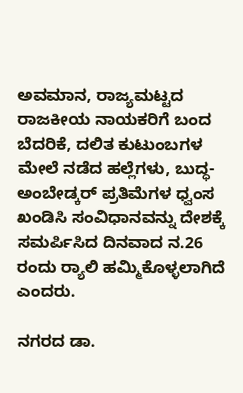ಅವಮಾನ, ರಾಜ್ಯಮಟ್ಟದ ರಾಜಕೀಯ ನಾಯಕರಿಗೆ ಬಂದ ಬೆದರಿಕೆ, ದಲಿತ ಕುಟುಂಬಗಳ ಮೇಲೆ ನಡೆದ ಹಲ್ಲೆಗಳು, ಬುದ್ಧ-ಅಂಬೇಡ್ಕರ್ ಪ್ರತಿಮೆಗಳ ಧ್ವಂಸ ಖಂಡಿಸಿ ಸಂವಿಧಾನವನ್ನು ದೇಶಕ್ಕೆ ಸಮರ್ಪಿಸಿದ ದಿನವಾದ ನ.26 ರಂದು ರ‍್ಯಾಲಿ ಹಮ್ಮಿಕೊಳ್ಳಲಾಗಿದೆ ಎಂದರು.

ನಗರದ ಡಾ.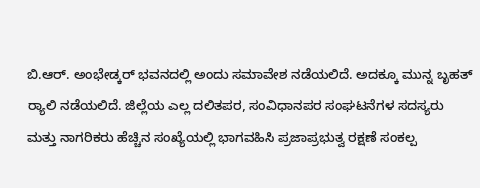ಬಿ.ಆರ್. ಅಂಭೇಡ್ಕರ್ ಭವನದಲ್ಲಿ ಅಂದು ಸಮಾವೇಶ ನಡೆಯಲಿದೆ. ಅದಕ್ಕೂ ಮುನ್ನ ಬೃಹತ್ ರ‍್ಯಾಲಿ ನಡೆಯಲಿದೆ. ಜಿಲ್ಲೆಯ ಎಲ್ಲ ದಲಿತಪರ, ಸಂವಿಧಾನಪರ ಸಂಘಟನೆಗಳ ಸದಸ್ಯರು ಮತ್ತು ನಾಗರಿಕರು ಹೆಚ್ಚಿನ ಸಂಖ್ಯೆಯಲ್ಲಿ ಭಾಗವಹಿಸಿ ಪ್ರಜಾಪ್ರಭುತ್ವ ರಕ್ಷಣೆ ಸಂಕಲ್ಪ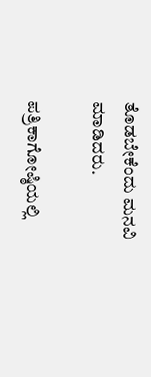ತೊಡಬೇಕೆಂದು ಮನವಿ ಮಾಡಿದರು.

ಪತ್ರಿಕಾಗೋಷ್ಠಿಯಲ್ಲಿ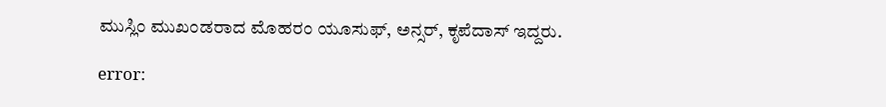ಮುಸ್ಲಿಂ ಮುಖಂಡರಾದ ಮೊಹರಂ ಯೂಸುಫ್, ಅನ್ಸರ್, ಕೃಪೆದಾಸ್ ಇದ್ದರು.

error: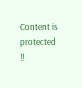Content is protected !!